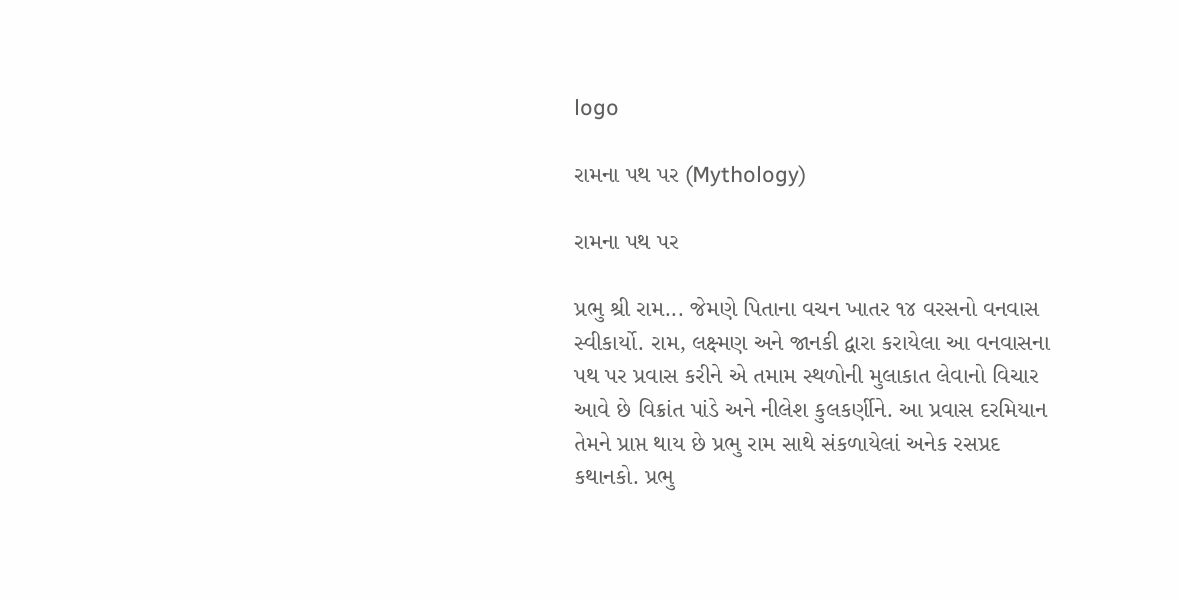logo

રામના પથ પર (Mythology)

રામના પથ પર

પ્રભુ શ્રી રામ... જેમણે પિતાના વચન ખાતર ૧૪ વરસનો વનવાસ સ્વીકાર્યો. રામ, લક્ષ્મણ અને જાનકી દ્વારા કરાયેલા આ વનવાસના પથ પર પ્રવાસ કરીને એ તમામ સ્થળોની મુલાકાત લેવાનો વિચાર આવે છે વિક્રાંત પાંડે અને નીલેશ કુલકર્ણીને. આ પ્રવાસ દરમિયાન તેમને પ્રાપ્ત થાય છે પ્રભુ રામ સાથે સંકળાયેલાં અનેક રસપ્રદ કથાનકો. પ્રભુ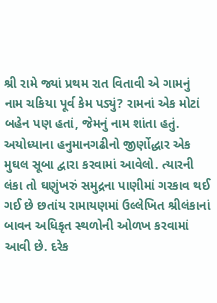શ્રી રામે જ્યાં પ્રથમ રાત વિતાવી એ ગામનું નામ ચકિયા પૂર્વ કેમ પડ્યું? રામનાં એક મોટાં બહેન પણ હતાં, જેમનું નામ શાંતા હતું. અયોધ્યાના હનુમાનગઢીનો જીર્ણોદ્ધાર એક મુઘલ સૂબા દ્વારા કરવામાં આવેલો. ત્યારની લંકા તો ઘણુંખરું સમુદ્રના પાણીમાં ગરકાવ થઈ ગઈ છે છતાંય રામાયણમાં ઉલ્લેખિત શ્રીલંકાનાં બાવન અધિકૃત સ્થળોની ઓળખ કરવામાં આવી છે. દરેક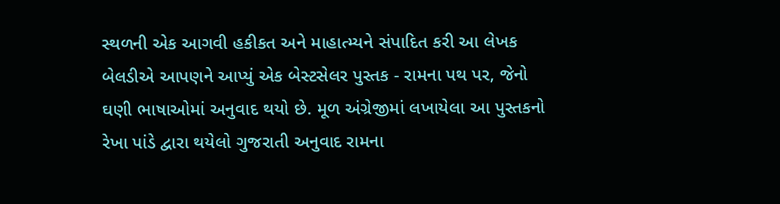સ્થળની એક આગવી હકીકત અને માહાત્મ્યને સંપાદિત કરી આ લેખક બેલડીએ આપણને આપ્યું એક બેસ્ટસેલર પુસ્તક - રામના પથ પર, જેનો ઘણી ભાષાઓમાં અનુવાદ થયો છે. મૂળ અંગ્રેજીમાં લખાયેલા આ પુસ્તકનો રેખા પાંડે દ્વારા થયેલો ગુજરાતી અનુવાદ રામના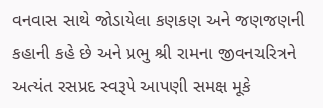વનવાસ સાથે જોડાયેલા કણકણ અને જણજણની કહાની કહે છે અને પ્રભુ શ્રી રામના જીવનચરિત્રને અત્યંત રસપ્રદ સ્વરૂપે આપણી સમક્ષ મૂકે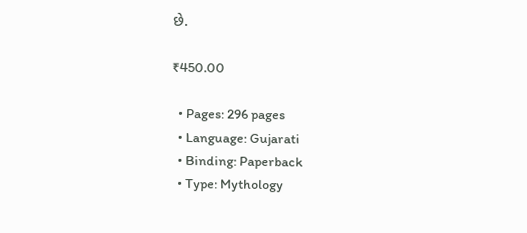છે.

₹450.00

  • Pages: 296 pages
  • Language: Gujarati
  • Binding: Paperback
  • Type: Mythology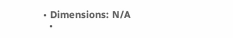• Dimensions: N/A
  •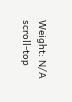Weight: N/A
scroll-top